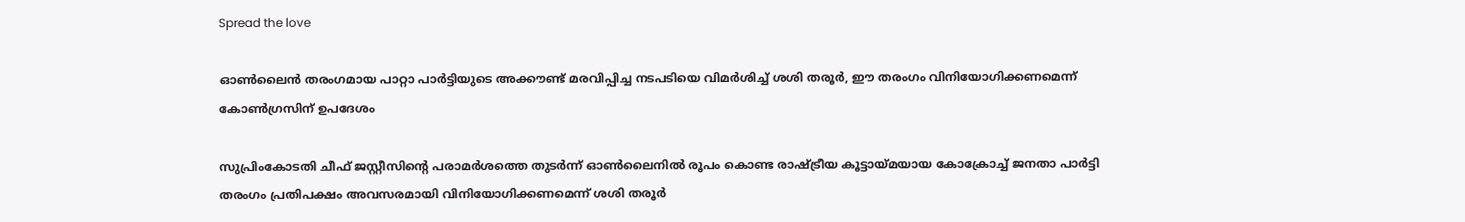Spread the love

ഓണ്‍ലൈന്‍ തരംഗമായ പാറ്റാ പാര്‍ട്ടിയുടെ അക്കൗണ്ട് മരവിപ്പിച്ച നടപടിയെ വിമര്‍ശിച്ച് ശശി തരൂര്‍, ഈ തരംഗം വിനിയോഗിക്കണമെന്ന് കോണ്‍ഗ്രസിന് ഉപദേശം

സുപ്രിംകോടതി ചീഫ് ജസ്റ്റീസിന്റെ പരാമര്‍ശത്തെ തുടര്‍ന്ന് ഓണ്‍ലൈനില്‍ രൂപം കൊണ്ട രാഷ്ട്രീയ കൂട്ടായ്മയായ കോക്രോച്ച് ജനതാ പാര്‍ട്ടി തരംഗം പ്രതിപക്ഷം അവസരമായി വിനിയോഗിക്കണമെന്ന് ശശി തരൂര്‍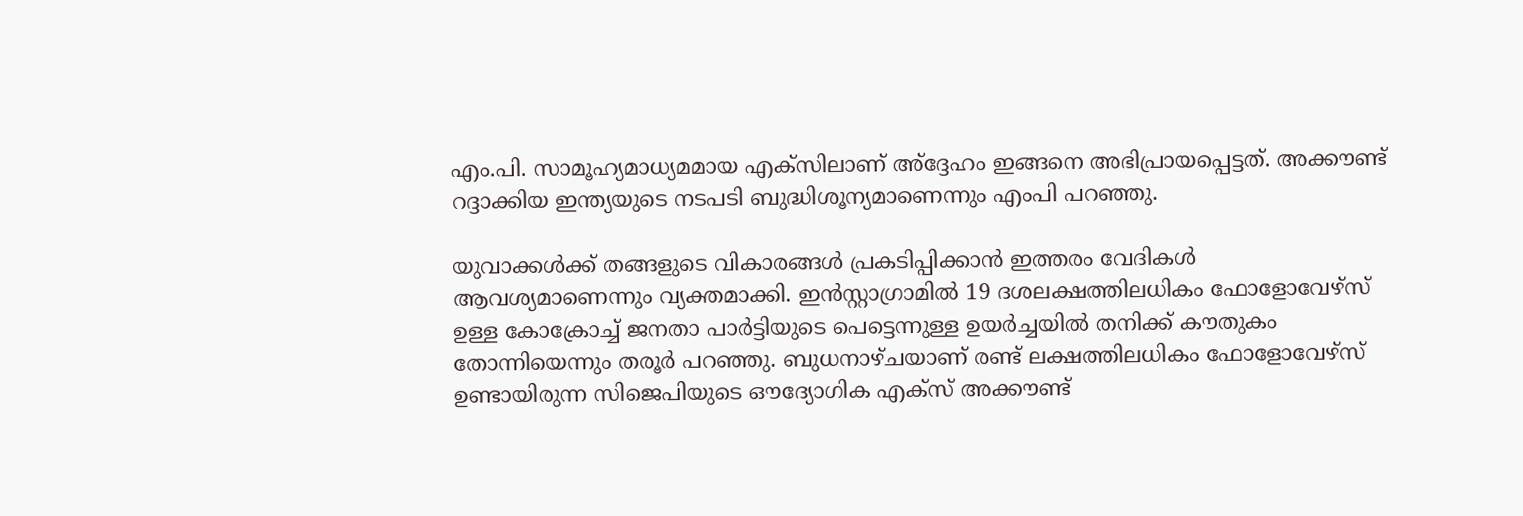എം.പി. സാമൂഹ്യമാധ്യമമായ എക്‌സിലാണ് അ്‌ദ്ദേഹം ഇങ്ങനെ അഭിപ്രായപ്പെട്ടത്. അക്കൗണ്ട് റദ്ദാക്കിയ ഇന്ത്യയുടെ നടപടി ബുദ്ധിശൂന്യമാണെന്നും എംപി പറഞ്ഞു.

യുവാക്കള്‍ക്ക് തങ്ങളുടെ വികാരങ്ങള്‍ പ്രകടിപ്പിക്കാന്‍ ഇത്തരം വേദികള്‍ ആവശ്യമാണെന്നും വ്യക്തമാക്കി. ഇന്‍സ്റ്റാഗ്രാമില്‍ 19 ദശലക്ഷത്തിലധികം ഫോളോവേഴ്സ് ഉള്ള കോക്രോച്ച് ജനതാ പാര്‍ട്ടിയുടെ പെട്ടെന്നുള്ള ഉയര്‍ച്ചയില്‍ തനിക്ക് കൗതുകം തോന്നിയെന്നും തരൂര്‍ പറഞ്ഞു. ബുധനാഴ്ചയാണ് രണ്ട് ലക്ഷത്തിലധികം ഫോളോവേഴ്‌സ് ഉണ്ടായിരുന്ന സിജെപിയുടെ ഔദ്യോഗിക എക്‌സ് അക്കൗണ്ട്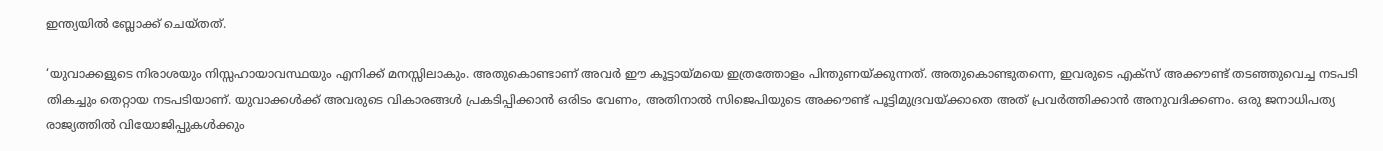ഇന്ത്യയില്‍ ബ്ലോക്ക് ചെയ്തത്.

‘യുവാക്കളുടെ നിരാശയും നിസ്സഹായാവസ്ഥയും എനിക്ക് മനസ്സിലാകും. അതുകൊണ്ടാണ് അവര്‍ ഈ കൂട്ടായ്മയെ ഇത്രത്തോളം പിന്തുണയ്ക്കുന്നത്. അതുകൊണ്ടുതന്നെ, ഇവരുടെ എക്‌സ് അക്കൗണ്ട് തടഞ്ഞുവെച്ച നടപടി തികച്ചും തെറ്റായ നടപടിയാണ്. യുവാക്കള്‍ക്ക് അവരുടെ വികാരങ്ങള്‍ പ്രകടിപ്പിക്കാന്‍ ഒരിടം വേണം, അതിനാല്‍ സിജെപിയുടെ അക്കൗണ്ട് പൂട്ടിമുദ്രവയ്ക്കാതെ അത് പ്രവര്‍ത്തിക്കാന്‍ അനുവദിക്കണം. ഒരു ജനാധിപത്യ രാജ്യത്തില്‍ വിയോജിപ്പുകള്‍ക്കും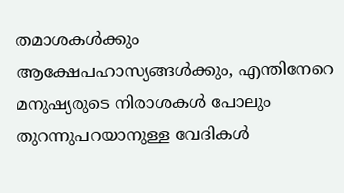തമാശകള്‍ക്കും ആക്ഷേപഹാസ്യങ്ങള്‍ക്കും, എന്തിനേറെ മനുഷ്യരുടെ നിരാശകള്‍ പോലും തുറന്നുപറയാനുള്ള വേദികള്‍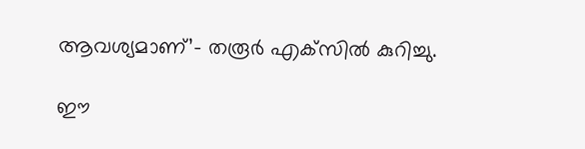ആവശ്യമാണ്’- തരൂര്‍ എക്‌സില്‍ കുറിച്ചു.

ഈ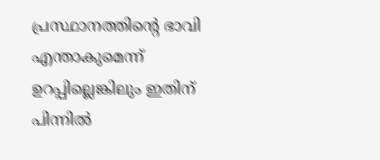പ്രസ്ഥാനത്തിന്റെ ഭാവി എന്താകുമെന്ന് ഉറപ്പില്ലെങ്കിലും ഇതിന് പിന്നില്‍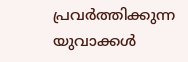പ്രവര്‍ത്തിക്കുന്ന യുവാക്കള്‍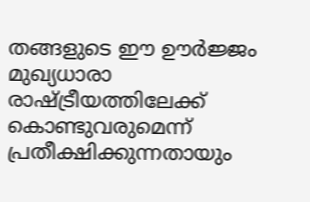തങ്ങളുടെ ഈ ഊര്‍ജ്ജം മുഖ്യധാരാ രാഷ്ട്രീയത്തിലേക്ക് കൊണ്ടുവരുമെന്ന് പ്രതീക്ഷിക്കുന്നതായും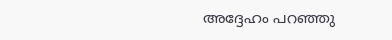അദ്ദേഹം പറഞ്ഞു